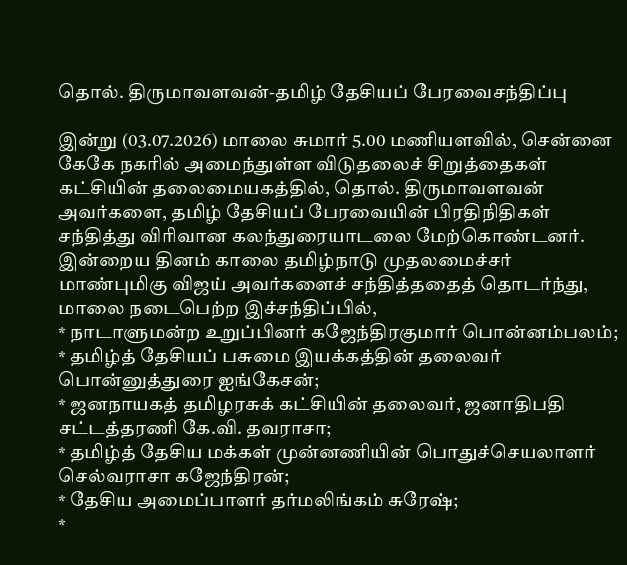தொல். திருமாவளவன்-தமிழ் தேசியப் பேரவைசந்திப்பு

இன்று (03.07.2026) மாலை சுமார் 5.00 மணியளவில், சென்னை கேகே நகரில் அமைந்துள்ள விடுதலைச் சிறுத்தைகள் கட்சியின் தலைமையகத்தில், தொல். திருமாவளவன் அவர்களை, தமிழ் தேசியப் பேரவையின் பிரதிநிதிகள் சந்தித்து விரிவான கலந்துரையாடலை மேற்கொண்டனர்.
இன்றைய தினம் காலை தமிழ்நாடு முதலமைச்சர் மாண்புமிகு விஜய் அவர்களைச் சந்தித்ததைத் தொடர்ந்து, மாலை நடைபெற்ற இச்சந்திப்பில்,
* நாடாளுமன்ற உறுப்பினர் கஜேந்திரகுமார் பொன்னம்பலம்;
* தமிழ்த் தேசியப் பசுமை இயக்கத்தின் தலைவர் பொன்னுத்துரை ஐங்கேசன்;
* ஜனநாயகத் தமிழரசுக் கட்சியின் தலைவர், ஜனாதிபதி சட்டத்தரணி கே.வி. தவராசா;
* தமிழ்த் தேசிய மக்கள் முன்னணியின் பொதுச்செயலாளர் செல்வராசா கஜேந்திரன்;
* தேசிய அமைப்பாளர் தர்மலிங்கம் சுரேஷ்;
*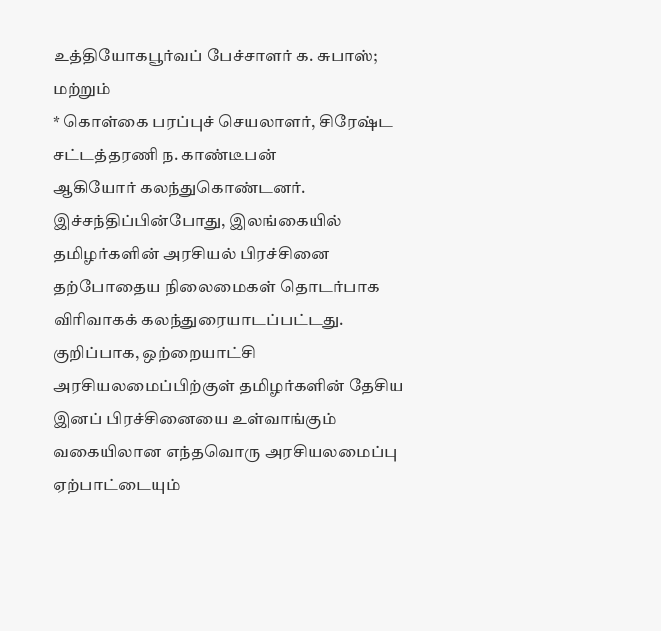உத்தியோகபூர்வப் பேச்சாளர் க. சுபாஸ்; மற்றும்
* கொள்கை பரப்புச் செயலாளர், சிரேஷ்ட சட்டத்தரணி ந. காண்டீபன்
ஆகியோர் கலந்துகொண்டனர்.
இச்சந்திப்பின்போது, இலங்கையில் தமிழர்களின் அரசியல் பிரச்சினை தற்போதைய நிலைமைகள் தொடர்பாக விரிவாகக் கலந்துரையாடப்பட்டது.
குறிப்பாக, ஒற்றையாட்சி அரசியலமைப்பிற்குள் தமிழர்களின் தேசிய இனப் பிரச்சினையை உள்வாங்கும் வகையிலான எந்தவொரு அரசியலமைப்பு ஏற்பாட்டையும்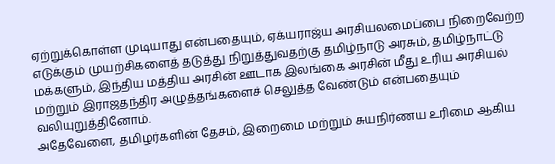ஏற்றுக்கொள்ள முடியாது என்பதையும், ஏக்யராஜ்ய அரசியலமைப்பை நிறைவேற்ற எடுக்கும் முயற்சிகளைத் தடுத்து நிறுத்துவதற்கு தமிழ்நாடு அரசும், தமிழ்நாட்டு மக்களும், இந்திய மத்திய அரசின் ஊடாக இலங்கை அரசின் மீது உரிய அரசியல் மற்றும் இராஜதந்திர அழுத்தங்களைச் செலுத்த வேண்டும் என்பதையும் வலியுறுத்தினோம்.
அதேவேளை, தமிழர்களின் தேசம், இறைமை மற்றும் சுயநிர்ணய உரிமை ஆகிய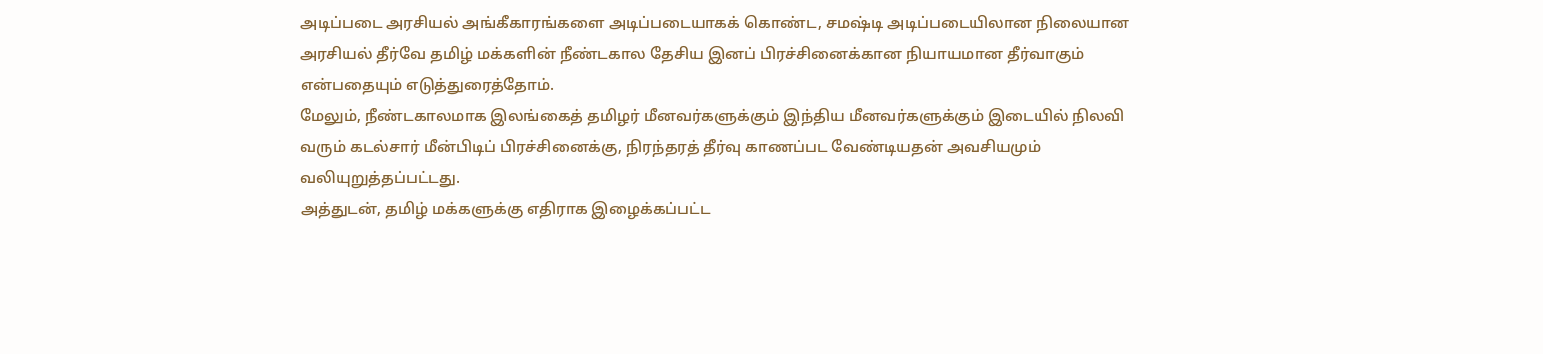அடிப்படை அரசியல் அங்கீகாரங்களை அடிப்படையாகக் கொண்ட, சமஷ்டி அடிப்படையிலான நிலையான அரசியல் தீர்வே தமிழ் மக்களின் நீண்டகால தேசிய இனப் பிரச்சினைக்கான நியாயமான தீர்வாகும் என்பதையும் எடுத்துரைத்தோம்.
மேலும், நீண்டகாலமாக இலங்கைத் தமிழர் மீனவர்களுக்கும் இந்திய மீனவர்களுக்கும் இடையில் நிலவி வரும் கடல்சார் மீன்பிடிப் பிரச்சினைக்கு, நிரந்தரத் தீர்வு காணப்பட வேண்டியதன் அவசியமும் வலியுறுத்தப்பட்டது.
அத்துடன், தமிழ் மக்களுக்கு எதிராக இழைக்கப்பட்ட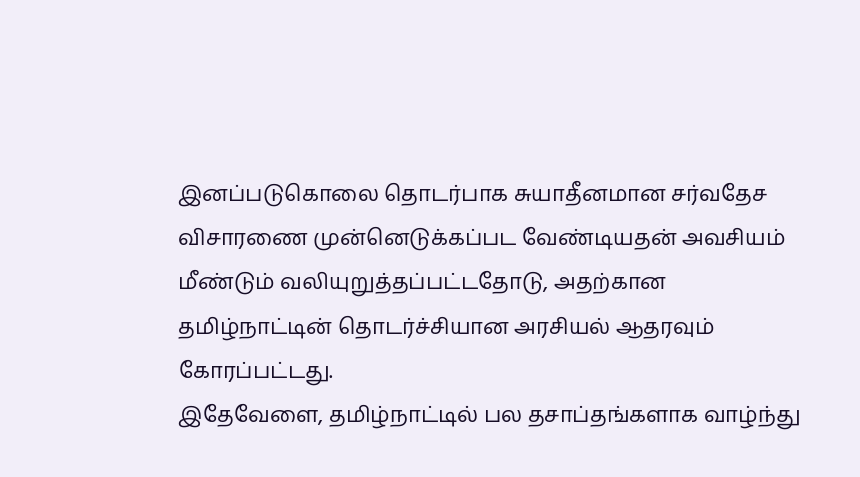இனப்படுகொலை தொடர்பாக சுயாதீனமான சர்வதேச விசாரணை முன்னெடுக்கப்பட வேண்டியதன் அவசியம் மீண்டும் வலியுறுத்தப்பட்டதோடு, அதற்கான தமிழ்நாட்டின் தொடர்ச்சியான அரசியல் ஆதரவும் கோரப்பட்டது.
இதேவேளை, தமிழ்நாட்டில் பல தசாப்தங்களாக வாழ்ந்து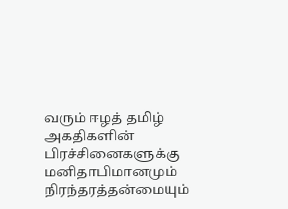வரும் ஈழத் தமிழ் அகதிகளின் பிரச்சினைகளுக்கு மனிதாபிமானமும் நிரந்தரத்தன்மையும்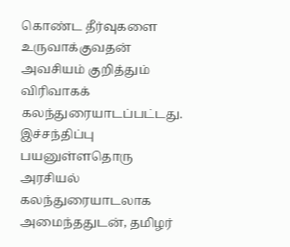கொண்ட தீர்வுகளை உருவாக்குவதன் அவசியம் குறித்தும் விரிவாகக் கலந்துரையாடப்பட்டது.
இச்சந்திப்பு பயனுள்ளதொரு அரசியல் கலந்துரையாடலாக அமைந்ததுடன், தமிழர்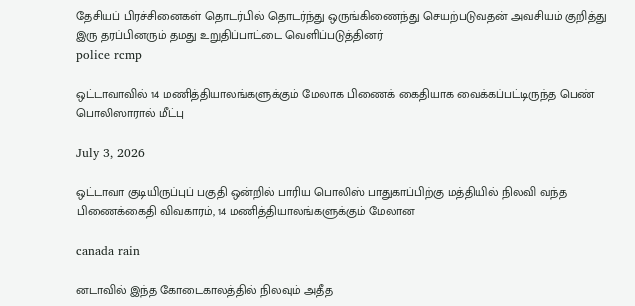தேசியப் பிரச்சினைகள் தொடர்பில் தொடர்ந்து ஒருங்கிணைந்து செயற்படுவதன் அவசியம் குறித்து இரு தரப்பினரும் தமது உறுதிப்பாட்டை வெளிப்படுத்தினர்
police rcmp

ஒட்டாவாவில் 14 மணித்தியாலங்களுக்கும் மேலாக பிணைக் கைதியாக வைக்கப்பட்டிருந்த பெண் பொலிஸாரால் மீட்பு

July 3, 2026

ஒட்டாவா குடியிருப்புப் பகுதி ஒன்றில் பாரிய பொலிஸ் பாதுகாப்பிற்கு மத்தியில் நிலவி வந்த பிணைக்கைதி விவகாரம், 14 மணித்தியாலங்களுக்கும் மேலான

canada rain

னடாவில் இந்த கோடைகாலத்தில் நிலவும் அதீத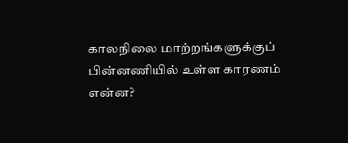காலநிலை மாற்றங்களுக்குப் பின்னணியில் உள்ள காரணம் என்ன?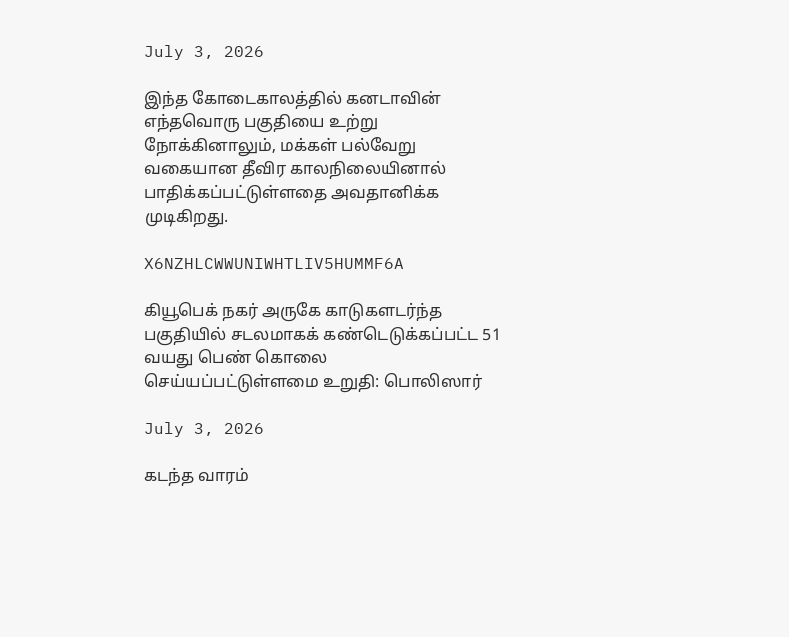July 3, 2026

இந்த கோடைகாலத்தில் கனடாவின் எந்தவொரு பகுதியை உற்று நோக்கினாலும், மக்கள் பல்வேறு வகையான தீவிர காலநிலையினால் பாதிக்கப்பட்டுள்ளதை அவதானிக்க முடிகிறது.

X6NZHLCWWUNIWHTLIV5HUMMF6A

கியூபெக் நகர் அருகே காடுகளடர்ந்த பகுதியில் சடலமாகக் கண்டெடுக்கப்பட்ட 51 வயது பெண் கொலை செய்யப்பட்டுள்ளமை உறுதி: பொலிஸார்

July 3, 2026

கடந்த வாரம்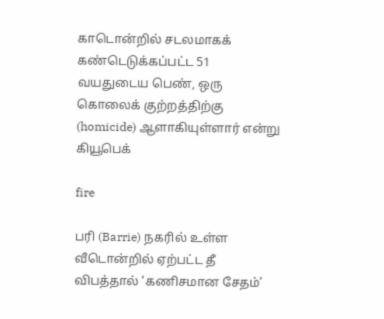காடொன்றில் சடலமாகக் கண்டெடுக்கப்பட்ட 51 வயதுடைய பெண், ஒரு கொலைக் குற்றத்திற்கு (homicide) ஆளாகியுள்ளார் என்று கியூபெக்

fire

பரி (Barrie) நகரில் உள்ள வீடொன்றில் ஏற்பட்ட தீ விபத்தால் ‘கணிசமான சேதம்’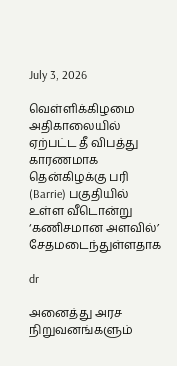July 3, 2026

வெள்ளிக்கிழமை அதிகாலையில் ஏற்பட்ட தீ விபத்து காரணமாக தென்கிழக்கு பரி (Barrie) பகுதியில் உள்ள வீடொன்று ‘கணிசமான அளவில்’ சேதமடைந்துள்ளதாக

dr

அனைத்து அரச நிறுவனங்களும்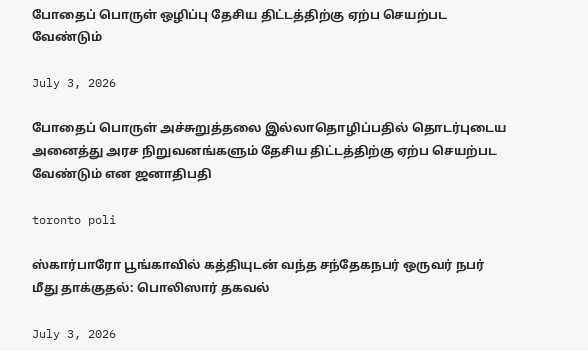போதைப் பொருள் ஒழிப்பு தேசிய திட்டத்திற்கு ஏற்ப செயற்பட வேண்டும்

July 3, 2026

போதைப் பொருள் அச்சுறுத்தலை இல்லாதொழிப்பதில் தொடர்புடைய அனைத்து அரச நிறுவனங்களும் தேசிய திட்டத்திற்கு ஏற்ப செயற்பட வேண்டும் என ஜனாதிபதி

toronto poli

ஸ்கார்பாரோ பூங்காவில் கத்தியுடன் வந்த சந்தேகநபர் ஒருவர் நபர் மீது தாக்குதல்: பொலிஸார் தகவல்

July 3, 2026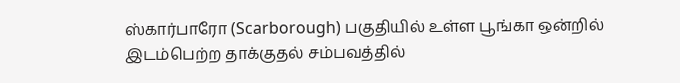ஸ்கார்பாரோ (Scarborough) பகுதியில் உள்ள பூங்கா ஒன்றில் இடம்பெற்ற தாக்குதல் சம்பவத்தில்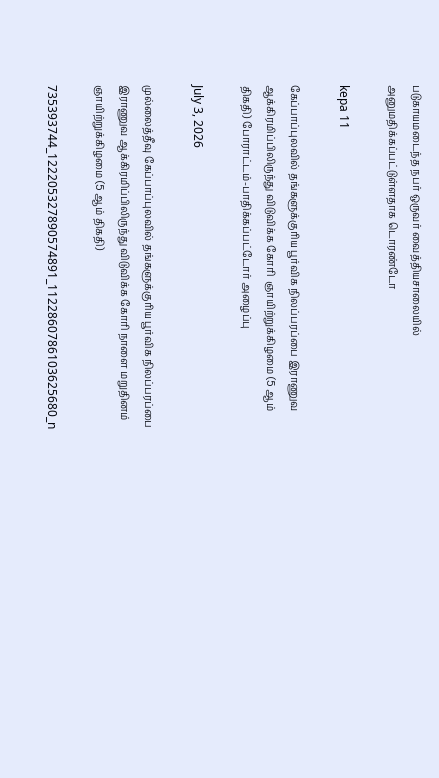படுகாயமடைந்த நபர் ஒருவர் வைத்தியசாலையில் அனுமதிக்கப்பட்டுள்ளதாக டொரண்டோ

kepa 11

கேப்பாப்புலவில் தங்களுக்குரிய பூர்விக நிலப்பரப்பை இராணுவ ஆக்கிரமிப்பிலிருந்து விடுவிக்க கோரி  ஞாயிற்றுக்கிழமை (5 ஆம் திகதி) போராட்டம்-பாதிக்கப்பட்டோர் அழைப்பு

July 3, 2026

முல்லைத்தீவு கேப்பாப்புலவில் தங்களுக்குரிய பூர்விக நிலப்பரப்பை இராணுவ ஆக்கிரமிப்பிலிருந்து விடுவிக்க கோரி நாளை மறுதினம் ஞாயிற்றுக்கிழமை (5 ஆம் திகதி)

735393744_122205327890574891_1122860786103625680_n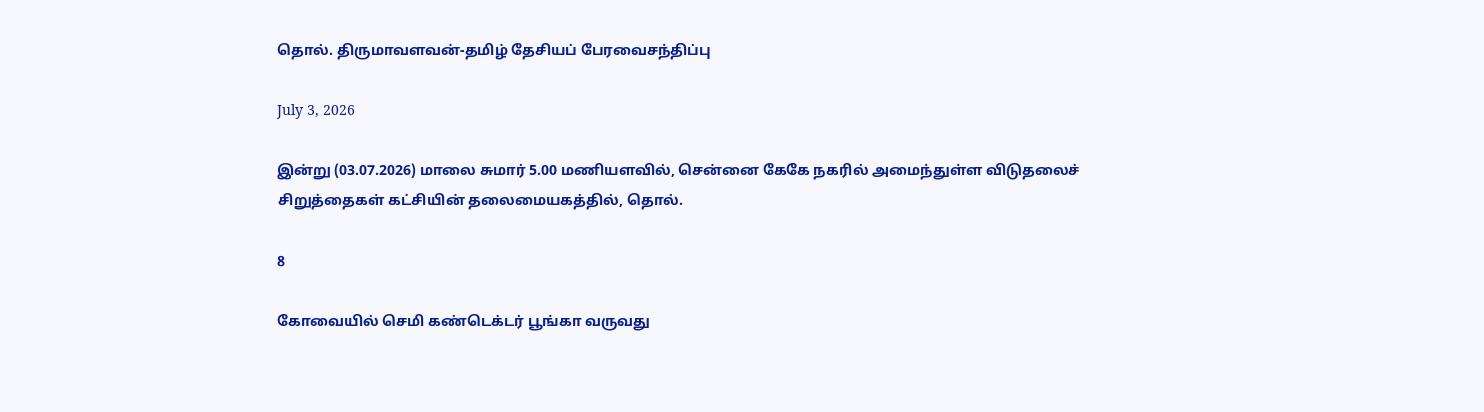தொல். திருமாவளவன்-தமிழ் தேசியப் பேரவைசந்திப்பு

July 3, 2026

இன்று (03.07.2026) மாலை சுமார் 5.00 மணியளவில், சென்னை கேகே நகரில் அமைந்துள்ள விடுதலைச் சிறுத்தைகள் கட்சியின் தலைமையகத்தில், தொல்.

8

கோவையில் செமி கண்டெக்டர் பூங்கா வருவது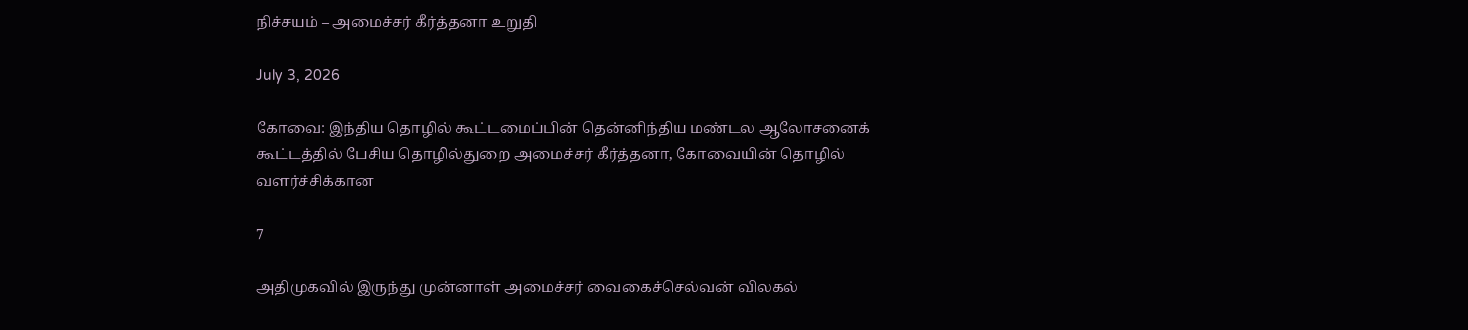நிச்சயம் – அமைச்சர் கீர்த்தனா உறுதி

July 3, 2026

கோவை: இந்திய தொழில் கூட்டமைப்பின் தென்னிந்திய மண்டல ஆலோசனைக் கூட்டத்தில் பேசிய தொழில்துறை அமைச்சர் கீர்த்தனா, கோவையின் தொழில் வளர்ச்சிக்கான

7

அதிமுகவில் இருந்து முன்னாள் அமைச்சர் வைகைச்செல்வன் விலகல்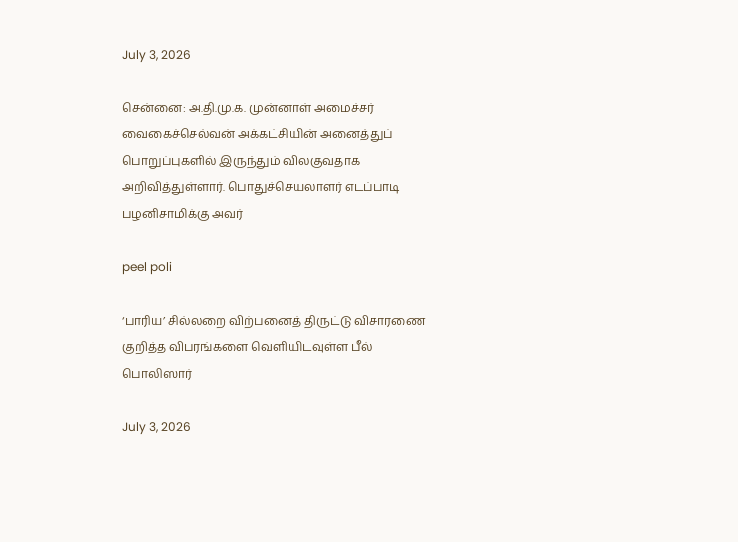July 3, 2026

சென்னை: அ.தி.மு.க. முன்னாள் அமைச்சர் வைகைச்செல்வன் அக்கட்சியின் அனைத்துப் பொறுப்புகளில் இருந்தும் விலகுவதாக அறிவித்துள்ளார். பொதுச்செயலாளர் எடப்பாடி பழனிசாமிக்கு அவர்

peel poli

‘பாரிய’ சில்லறை விற்பனைத் திருட்டு விசாரணை குறித்த விபரங்களை வெளியிடவுள்ள பீல் பொலிஸார்

July 3, 2026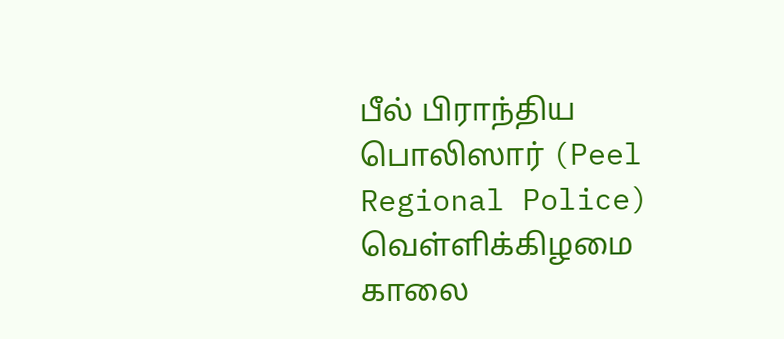பீல் பிராந்திய பொலிஸார் (Peel Regional Police) வெள்ளிக்கிழமை காலை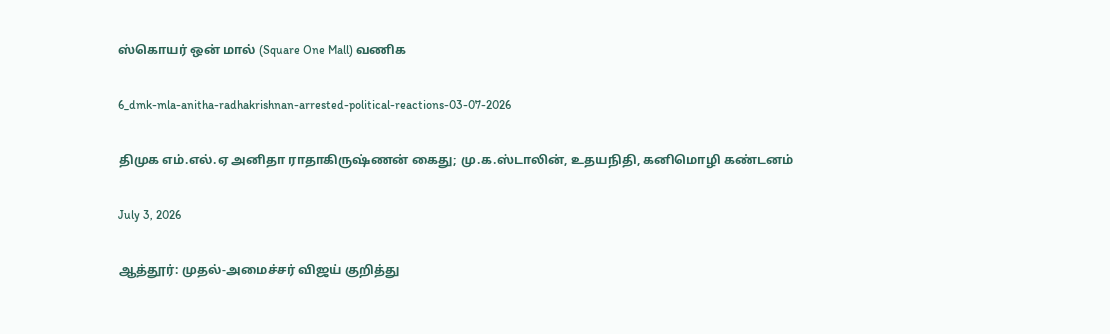ஸ்கொயர் ஒன் மால் (Square One Mall) வணிக

6_dmk-mla-anitha-radhakrishnan-arrested-political-reactions-03-07-2026

திமுக எம்.எல்.ஏ அனிதா ராதாகிருஷ்ணன் கைது; மு.க.ஸ்டாலின், உதயநிதி, கனிமொழி கண்டனம்

July 3, 2026

ஆத்தூர்: முதல்-அமைச்சர் விஜய் குறித்து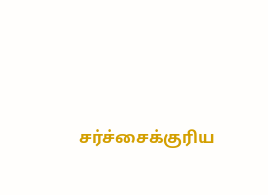சர்ச்சைக்குரிய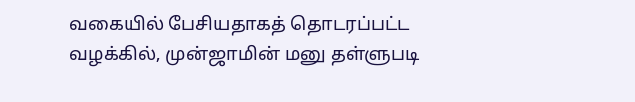வகையில் பேசியதாகத் தொடரப்பட்ட வழக்கில், முன்ஜாமின் மனு தள்ளுபடி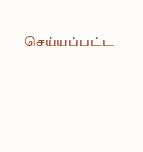செய்யப்பட்ட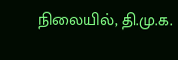நிலையில், தி.மு.க.